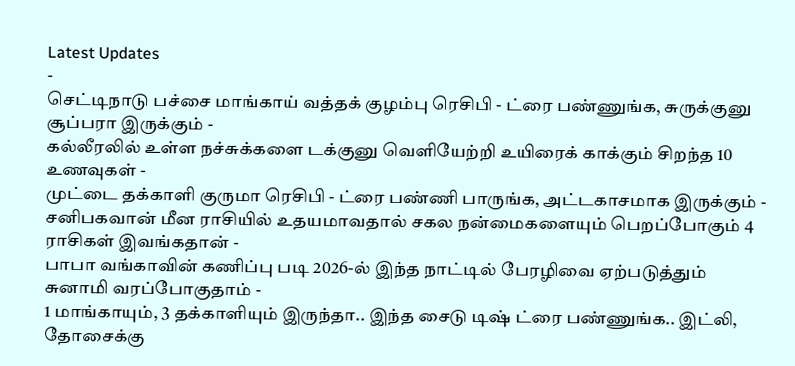Latest Updates
-
செட்டிநாடு பச்சை மாங்காய் வத்தக் குழம்பு ரெசிபி - ட்ரை பண்ணுங்க, சுருக்குனு சூப்பரா இருக்கும் -
கல்லீரலில் உள்ள நச்சுக்களை டக்குனு வெளியேற்றி உயிரைக் காக்கும் சிறந்த 10 உணவுகள் -
முட்டை தக்காளி குருமா ரெசிபி - ட்ரை பண்ணி பாருங்க, அட்டகாசமாக இருக்கும் -
சனிபகவான் மீன ராசியில் உதயமாவதால் சகல நன்மைகளையும் பெறப்போகும் 4 ராசிகள் இவங்கதான் -
பாபா வங்காவின் கணிப்பு படி 2026-ல் இந்த நாட்டில் பேரழிவை ஏற்படுத்தும் சுனாமி வரப்போகுதாம் -
1 மாங்காயும், 3 தக்காளியும் இருந்தா.. இந்த சைடு டிஷ் ட்ரை பண்ணுங்க.. இட்லி, தோசைக்கு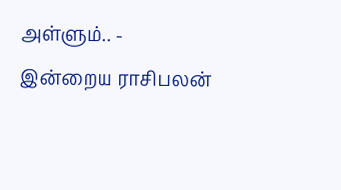அள்ளும்.. -
இன்றைய ராசிபலன்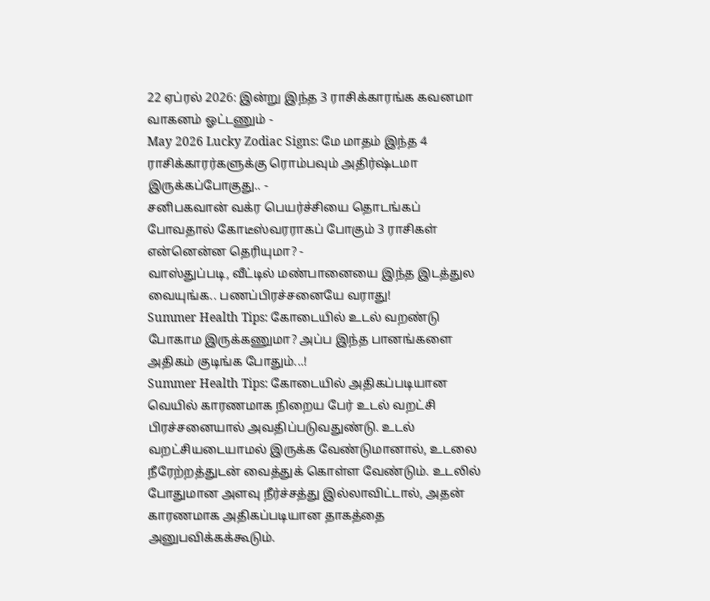22 ஏப்ரல் 2026: இன்று இந்த 3 ராசிக்காரங்க கவனமா வாகனம் ஓட்டணும் -
May 2026 Lucky Zodiac Signs: மே மாதம் இந்த 4 ராசிக்காரர்களுக்கு ரொம்பவும் அதிர்ஷ்டமா இருக்கப்போகுது.. -
சனிபகவான் வக்ர பெயர்ச்சியை தொடங்கப் போவதால் கோடீஸ்வரராகப் போகும் 3 ராசிகள் என்னென்ன தெரியுமா? -
வாஸ்துப்படி, வீட்டில் மண்பானையை இந்த இடத்துல வையுங்க.. பணப்பிரச்சனையே வராது!
Summer Health Tips: கோடையில் உடல் வறண்டு போகாம இருக்கணுமா? அப்ப இந்த பானங்களை அதிகம் குடிங்க போதும்...!
Summer Health Tips: கோடையில் அதிகப்படியான வெயில் காரணமாக நிறைய பேர் உடல் வறட்சி பிரச்சனையால் அவதிப்படுவதுண்டு. உடல் வறட்சியடையாமல் இருக்க வேண்டுமானால், உடலை நீரேற்றத்துடன் வைத்துக் கொள்ள வேண்டும். உடலில் போதுமான அளவு நீர்ச்சத்து இல்லாவிட்டால், அதன் காரணமாக அதிகப்படியான தாகத்தை அனுபவிக்கக்கூடும்.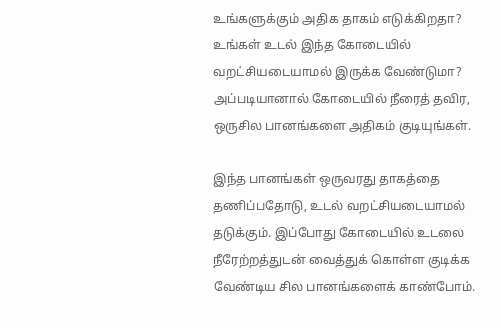உங்களுக்கும் அதிக தாகம் எடுக்கிறதா? உங்கள் உடல் இந்த கோடையில் வறட்சியடையாமல் இருக்க வேண்டுமா? அப்படியானால் கோடையில் நீரைத் தவிர, ஒருசில பானங்களை அதிகம் குடியுங்கள்.

இந்த பானங்கள் ஒருவரது தாகத்தை தணிப்பதோடு, உடல் வறட்சியடையாமல் தடுக்கும். இப்போது கோடையில் உடலை நீரேற்றத்துடன் வைத்துக் கொள்ள குடிக்க வேண்டிய சில பானங்களைக் காண்போம்.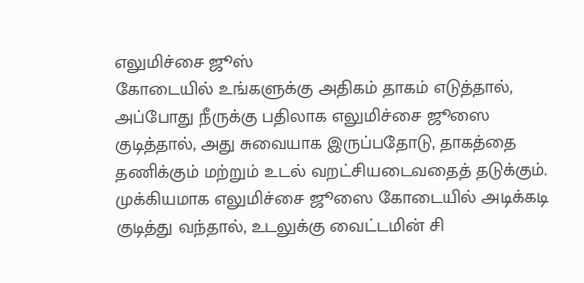எலுமிச்சை ஜூஸ்
கோடையில் உங்களுக்கு அதிகம் தாகம் எடுத்தால், அப்போது நீருக்கு பதிலாக எலுமிச்சை ஜூஸை குடித்தால், அது சுவையாக இருப்பதோடு, தாகத்தை தணிக்கும் மற்றும் உடல் வறட்சியடைவதைத் தடுக்கும். முக்கியமாக எலுமிச்சை ஜூஸை கோடையில் அடிக்கடி குடித்து வந்தால், உடலுக்கு வைட்டமின் சி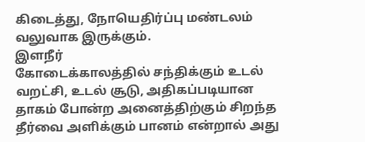கிடைத்து, நோயெதிர்ப்பு மண்டலம் வலுவாக இருக்கும்.
இளநீர்
கோடைக்காலத்தில் சந்திக்கும் உடல் வறட்சி, உடல் சூடு, அதிகப்படியான தாகம் போன்ற அனைத்திற்கும் சிறந்த தீர்வை அளிக்கும் பானம் என்றால் அது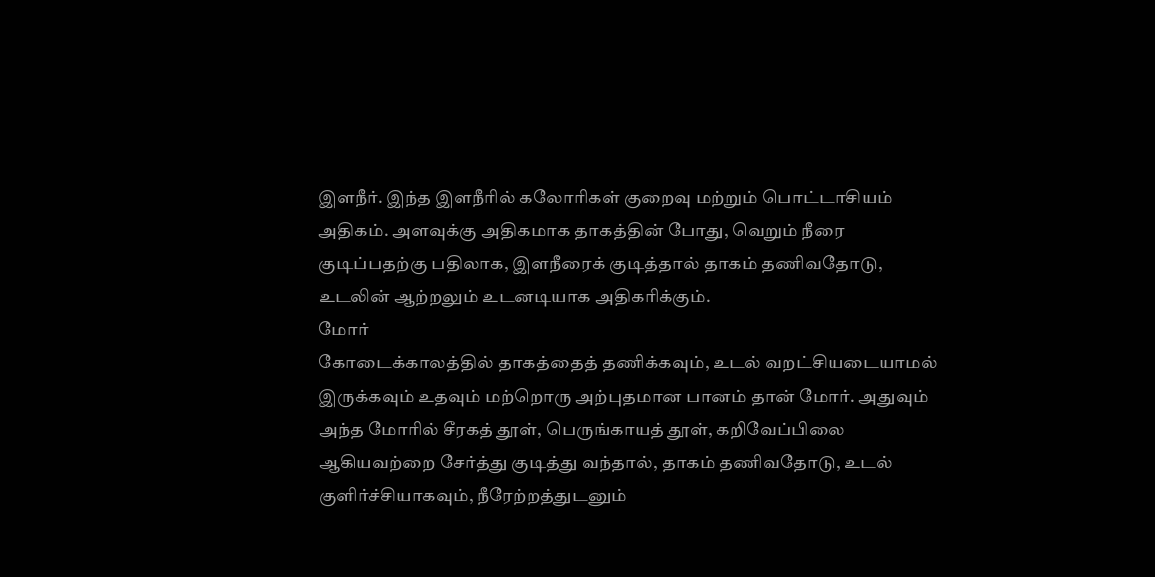இளநீர். இந்த இளநீரில் கலோரிகள் குறைவு மற்றும் பொட்டாசியம் அதிகம். அளவுக்கு அதிகமாக தாகத்தின் போது, வெறும் நீரை குடிப்பதற்கு பதிலாக, இளநீரைக் குடித்தால் தாகம் தணிவதோடு, உடலின் ஆற்றலும் உடனடியாக அதிகரிக்கும்.
மோர்
கோடைக்காலத்தில் தாகத்தைத் தணிக்கவும், உடல் வறட்சியடையாமல் இருக்கவும் உதவும் மற்றொரு அற்புதமான பானம் தான் மோர். அதுவும் அந்த மோரில் சீரகத் தூள், பெருங்காயத் தூள், கறிவேப்பிலை ஆகியவற்றை சேர்த்து குடித்து வந்தால், தாகம் தணிவதோடு, உடல் குளிர்ச்சியாகவும், நீரேற்றத்துடனும்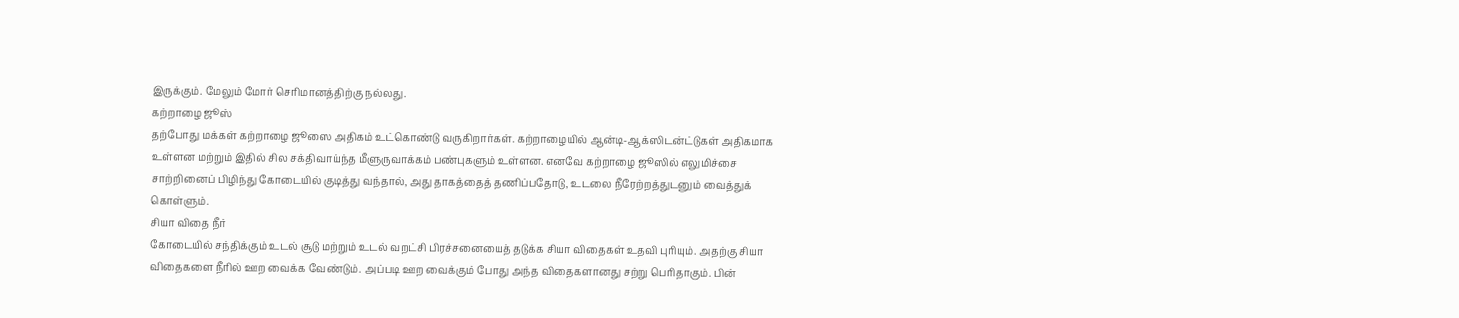இருக்கும். மேலும் மோர் செரிமானத்திற்கு நல்லது.
கற்றாழை ஜூஸ்
தற்போது மக்கள் கற்றாழை ஜூஸை அதிகம் உட்கொண்டு வருகிறார்கள். கற்றாழையில் ஆன்டி-ஆக்ஸிடன்ட்டுகள் அதிகமாக உள்ளன மற்றும் இதில் சில சக்திவாய்ந்த மீளுருவாக்கம் பண்புகளும் உள்ளன. எனவே கற்றாழை ஜூஸில் எலுமிச்சை சாற்றினைப் பிழிந்து கோடையில் குடித்து வந்தால், அது தாகத்தைத் தணிப்பதோடு, உடலை நீரேற்றத்துடனும் வைத்துக் கொள்ளும்.
சியா விதை நீர்
கோடையில் சந்திக்கும் உடல் சூடு மற்றும் உடல் வறட்சி பிரச்சனையைத் தடுக்க சியா விதைகள் உதவி புரியும். அதற்கு சியா விதைகளை நீரில் ஊற வைக்க வேண்டும். அப்படி ஊற வைக்கும் போது அந்த விதைகளானது சற்று பெரிதாகும். பின்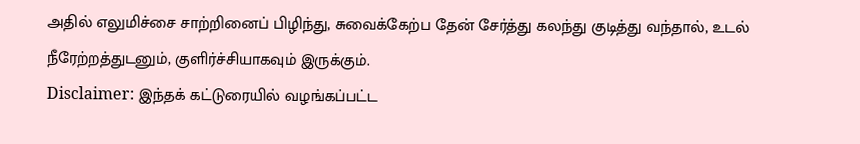அதில் எலுமிச்சை சாற்றினைப் பிழிந்து, சுவைக்கேற்ப தேன் சேர்த்து கலந்து குடித்து வந்தால், உடல் நீரேற்றத்துடனும், குளிர்ச்சியாகவும் இருக்கும்.
Disclaimer: இந்தக் கட்டுரையில் வழங்கப்பட்ட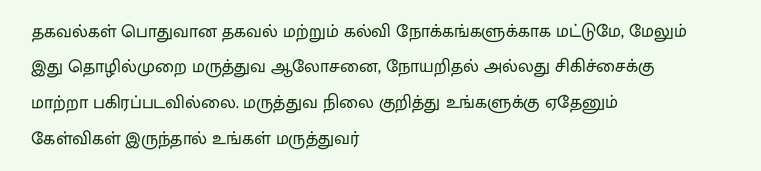தகவல்கள் பொதுவான தகவல் மற்றும் கல்வி நோக்கங்களுக்காக மட்டுமே, மேலும் இது தொழில்முறை மருத்துவ ஆலோசனை, நோயறிதல் அல்லது சிகிச்சைக்கு மாற்றா பகிரப்படவில்லை. மருத்துவ நிலை குறித்து உங்களுக்கு ஏதேனும் கேள்விகள் இருந்தால் உங்கள் மருத்துவர்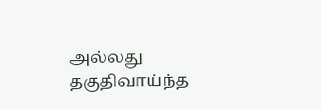அல்லது தகுதிவாய்ந்த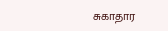சுகாதார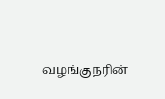வழங்குநரின்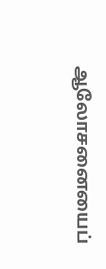ஆலோசனையைப்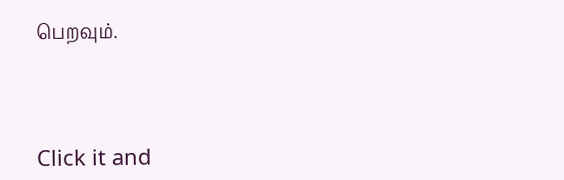பெறவும்.



Click it and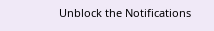Unblock the Notifications